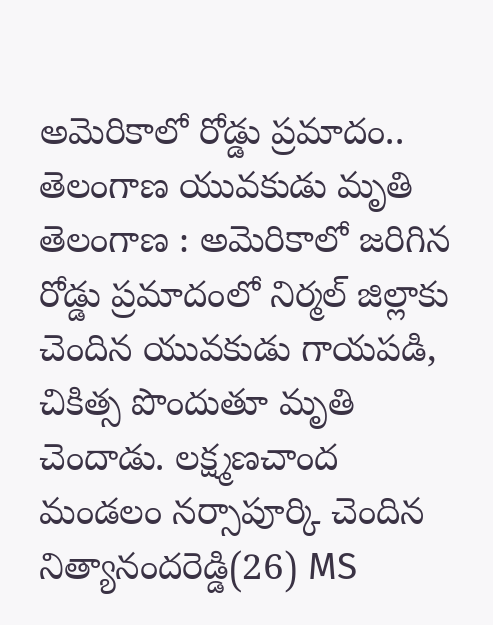అమెరికాలో రోడ్డు ప్రమాదం.. తెలంగాణ యువకుడు మృతి
తెలంగాణ : అమెరికాలో జరిగిన రోడ్డు ప్రమాదంలో నిర్మల్ జిల్లాకు చెందిన యువకుడు గాయపడి, చికిత్స పొందుతూ మృతి చెందాడు. లక్ష్మణచాంద మండలం నర్సాపూర్కి చెందిన నిత్యానందరెడ్డి(26) MS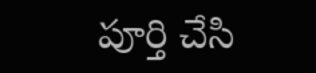పూర్తి చేసి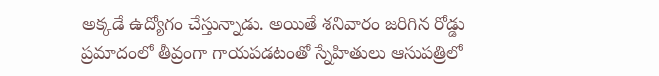అక్కడే ఉద్యోగం చేస్తున్నాడు. అయితే శనివారం జరిగిన రోడ్డు ప్రమాదంలో తీవ్రంగా గాయపడటంతో స్నేహితులు ఆసుపత్రిలో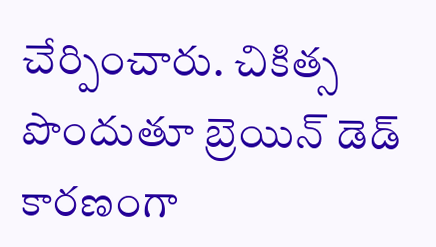చేర్పించారు. చికిత్స పొందుతూ బ్రెయిన్ డెడ్ కారణంగా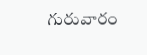గురువారం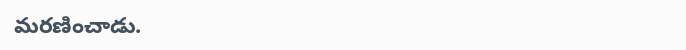మరణించాడు.